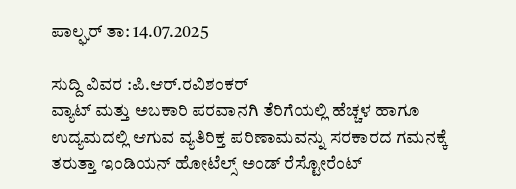ಪಾಲ್ಘರ್ ತಾ: 14.07.2025

ಸುದ್ದಿ ವಿವರ :ಪಿ.ಆರ್.ರವಿಶಂಕರ್
ವ್ಯಾಟ್ ಮತ್ತು ಅಬಕಾರಿ ಪರವಾನಗಿ ತೆರಿಗೆಯಲ್ಲಿ ಹೆಚ್ಚಳ ಹಾಗೂ ಉದ್ಯಮದಲ್ಲಿ ಆಗುವ ವ್ಯತಿರಿಕ್ತ ಪರಿಣಾಮವನ್ನು ಸರಕಾರದ ಗಮನಕ್ಕೆ ತರುತ್ತಾ ಇಂಡಿಯನ್ ಹೋಟೆಲ್ಸ್ ಅಂಡ್ ರೆಸ್ಟೋರೆಂಟ್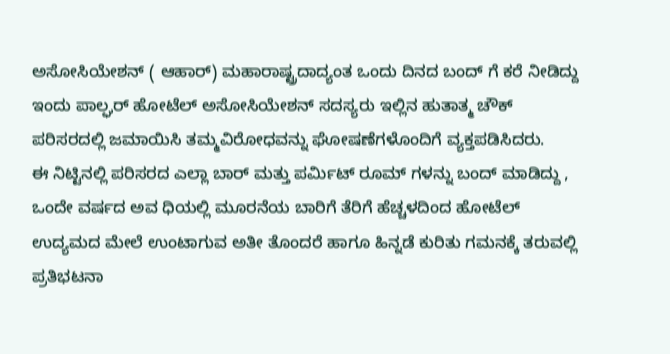ಅಸೋಸಿಯೇಶನ್ ( ಆಹಾರ್) ಮಹಾರಾಷ್ಟ್ರದಾದ್ಯಂತ ಒಂದು ದಿನದ ಬಂದ್ ಗೆ ಕರೆ ನೀಡಿದ್ದು ಇಂದು ಪಾಲ್ಘರ್ ಹೋಟೆಲ್ ಅಸೋಸಿಯೇಶನ್ ಸದಸ್ಯರು ಇಲ್ಲಿನ ಹುತಾತ್ಮ ಚೌಕ್ ಪರಿಸರದಲ್ಲಿ ಜಮಾಯಿಸಿ ತಮ್ಮವಿರೋಧವನ್ನು ಘೋಷಣೆಗಳೊಂದಿಗೆ ವ್ಯಕ್ತಪಡಿಸಿದರು.
ಈ ನಿಟ್ಟಿನಲ್ಲಿ ಪರಿಸರದ ಎಲ್ಲಾ ಬಾರ್ ಮತ್ತು ಪರ್ಮಿಟ್ ರೂಮ್ ಗಳನ್ನು ಬಂದ್ ಮಾಡಿದ್ದು , ಒಂದೇ ವರ್ಷದ ಅವ ಧಿಯಲ್ಲಿ ಮೂರನೆಯ ಬಾರಿಗೆ ತೆರಿಗೆ ಹೆಚ್ಚಳದಿಂದ ಹೋಟೆಲ್ ಉದ್ಯಮದ ಮೇಲೆ ಉಂಟಾಗುವ ಅತೀ ತೊಂದರೆ ಹಾಗೂ ಹಿನ್ನಡೆ ಕುರಿತು ಗಮನಕ್ಕೆ ತರುವಲ್ಲಿ ಪ್ರತಿಭಟನಾ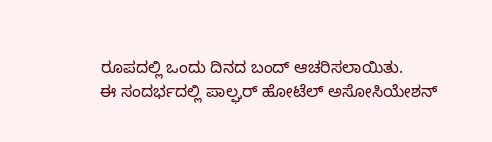ರೂಪದಲ್ಲಿ ಒಂದು ದಿನದ ಬಂದ್ ಆಚರಿಸಲಾಯಿತು.
ಈ ಸಂದರ್ಭದಲ್ಲಿ ಪಾಲ್ಘರ್ ಹೋಟೆಲ್ ಅಸೋಸಿಯೇಶನ್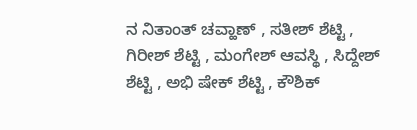ನ ನಿತಾಂತ್ ಚವ್ಹಾಣ್ , ಸತೀಶ್ ಶೆಟ್ಟಿ , ಗಿರೀಶ್ ಶೆಟ್ಟಿ , ಮಂಗೇಶ್ ಆವಸ್ಥಿ , ಸಿದ್ದೇಶ್ ಶೆಟ್ಟಿ , ಅಭಿ ಷೇಕ್ ಶೆಟ್ಟಿ , ಕೌಶಿಕ್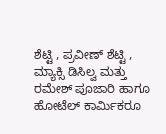ಶೆಟ್ಟಿ , ಪ್ರವೀಣ್ ಶೆಟ್ಟಿ , ಮ್ಯಾಕ್ಸಿ ಡಿಸಿಲ್ವ ಮತ್ತು ರಮೇಶ್ ಪೂಜಾರಿ ಹಾಗೂ ಹೋಟೆಲ್ ಕಾರ್ಮಿಕರೂ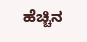ಹೆಚ್ಚಿನ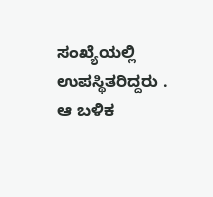ಸಂಖ್ಯೆಯಲ್ಲಿ ಉಪಸ್ಥಿತರಿದ್ದರು .
ಆ ಬಳಿಕ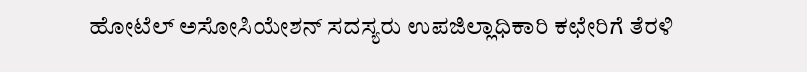ಹೋಟೆಲ್ ಅಸೋಸಿಯೇಶನ್ ಸದಸ್ಯರು ಉಪಜಿಲ್ಲಾಧಿಕಾರಿ ಕಛೇರಿಗೆ ತೆರಳಿ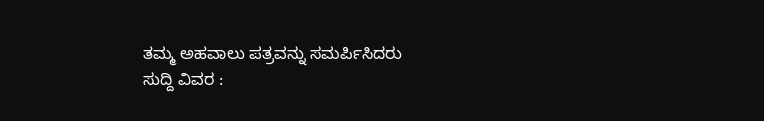ತಮ್ಮ ಅಹವಾಲು ಪತ್ರವನ್ನು ಸಮರ್ಪಿಸಿದರು
ಸುದ್ದಿ ವಿವರ :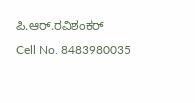ಪಿ.ಆರ್.ರವಿಶಂಕರ್
Cell No. 8483980035